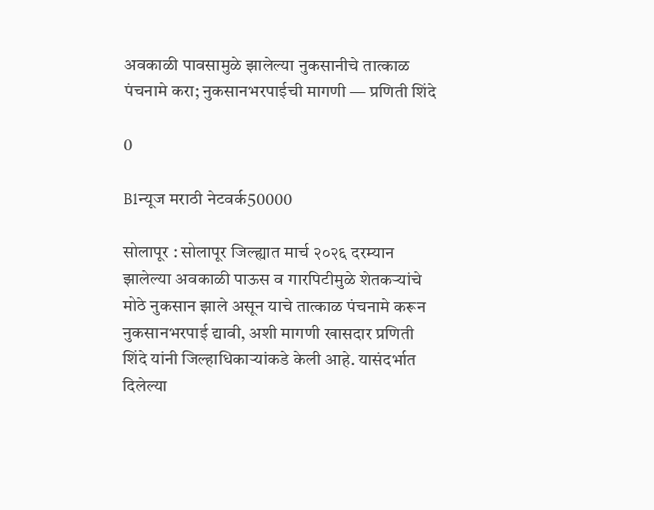अवकाळी पावसामुळे झालेल्या नुकसानीचे तात्काळ पंचनामे करा; नुकसानभरपाईची मागणी — प्रणिती शिंदे

0

B1न्यूज मराठी नेटवर्क50000

सोलापूर : सोलापूर जिल्ह्यात मार्च २०२६ दरम्यान झालेल्या अवकाळी पाऊस व गारपिटीमुळे शेतकऱ्यांचे मोठे नुकसान झाले असून याचे तात्काळ पंचनामे करून नुकसानभरपाई द्यावी, अशी मागणी खासदार प्रणिती शिंदे यांनी जिल्हाधिकाऱ्यांकडे केली आहे. यासंदर्भात दिलेल्या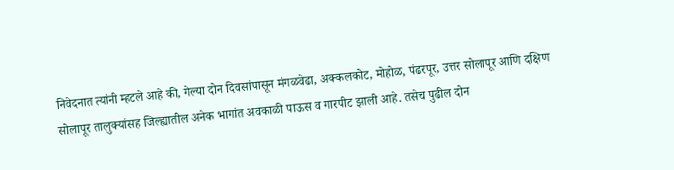निवेदनात त्यांनी म्हटले आहे की, गेल्या दोन दिवसांपासून मंगळवेढा, अक्कलकोट, मोहोळ, पंढरपूर, उत्तर सोलापूर आणि दक्षिण सोलापूर तालुक्यांसह जिल्ह्यातील अनेक भागांत अवकाळी पाऊस व गारपीट झाली आहे. तसेच पुढील दोन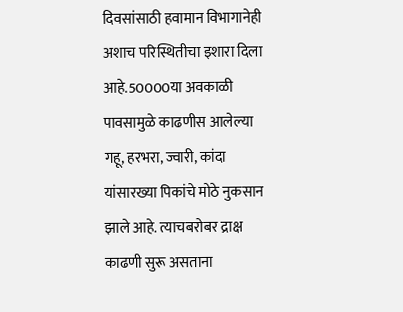दिवसांसाठी हवामान विभागानेही अशाच परिस्थितीचा इशारा दिला आहे.50000या अवकाळी पावसामुळे काढणीस आलेल्या गहू, हरभरा, ज्वारी, कांदा यांसारख्या पिकांचे मोठे नुकसान झाले आहे. त्याचबरोबर द्राक्ष काढणी सुरू असताना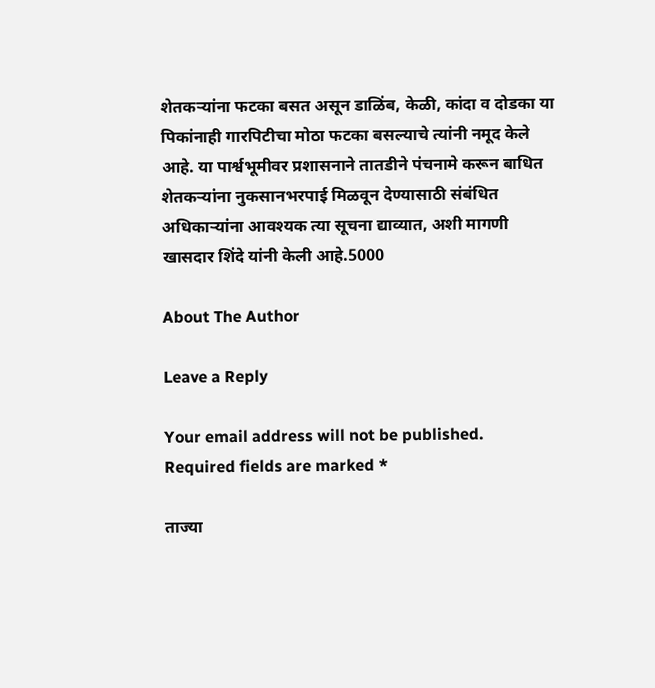शेतकऱ्यांना फटका बसत असून डाळिंब, केळी, कांदा व दोडका या पिकांनाही गारपिटीचा मोठा फटका बसल्याचे त्यांनी नमूद केले आहे. या पार्श्वभूमीवर प्रशासनाने तातडीने पंचनामे करून बाधित शेतकऱ्यांना नुकसानभरपाई मिळवून देण्यासाठी संबंधित अधिकाऱ्यांना आवश्यक त्या सूचना द्याव्यात, अशी मागणी खासदार शिंदे यांनी केली आहे.5000

About The Author

Leave a Reply

Your email address will not be published. Required fields are marked *

ताज्या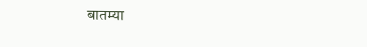बातम्या